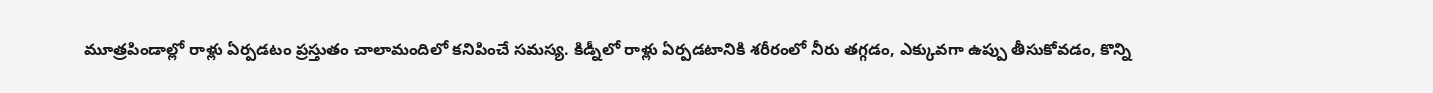మూత్రపిండాల్లో రాళ్లు ఏర్పడటం ప్రస్తుతం చాలామందిలో కనిపించే సమస్య. కిడ్నీలో రాళ్లు ఏర్పడటానికి శరీరంలో నీరు తగ్గడం, ఎక్కువగా ఉప్పు తీసుకోవడం, కొన్ని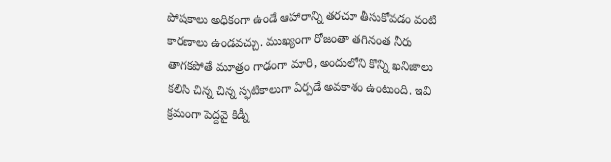పోషకాలు అధికంగా ఉండే ఆహారాన్ని తరచూ తీసుకోవడం వంటి కారణాలు ఉండవచ్చు. ముఖ్యంగా రోజంతా తగినంత నీరు తాగకపోతే మూత్రం గాఢంగా మారి, అందులోని కొన్ని ఖనిజాలు కలిసి చిన్న చిన్న స్ఫటికాలుగా ఏర్పడే అవకాశం ఉంటుంది. ఇవి క్రమంగా పెద్దవై కిడ్నీ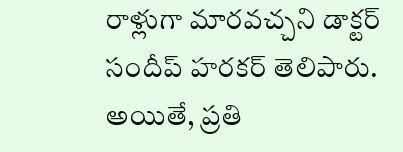రాళ్లుగా మారవచ్చని డాక్టర్ సందీప్ హరకర్ తెలిపారు. అయితే, ప్రతి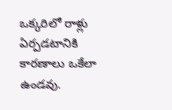ఒక్కరిలో రాళ్లు ఏర్పడటానికి కారణాలు ఒకేలా ఉండవు.